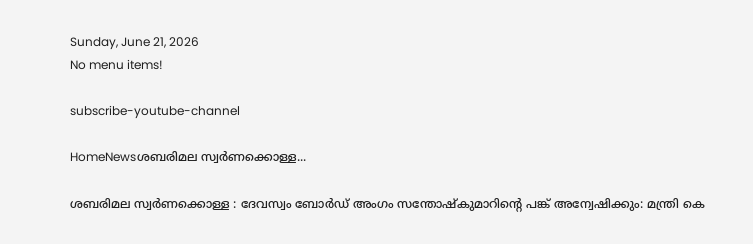Sunday, June 21, 2026
No menu items!

subscribe-youtube-channel

HomeNewsശബരിമല സ്വർണക്കൊള്ള...

ശബരിമല സ്വർണക്കൊള്ള : ദേവസ്വം ബോർഡ് അംഗം സന്തോഷ്കുമാറിന്‍റെ പങ്ക് അന്വേഷിക്കും: മന്ത്രി കെ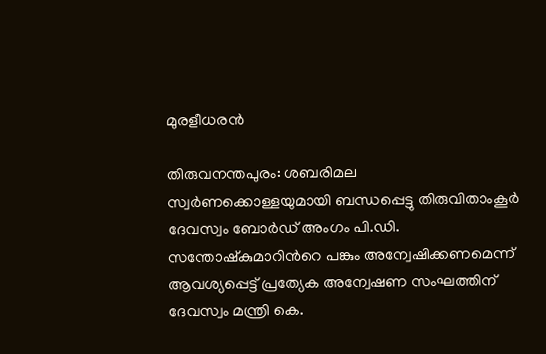മുരളീധരൻ

തിരുവനന്തപുരം: ശബരിമല സ്വർണക്കൊള്ളയുമായി ബന്ധപ്പെട്ടു തിരുവിതാംകൂർ ദേവസ്വം ബോർഡ് അംഗം പി.ഡി. സന്തോഷ്കുമാറിന്‍റെ പങ്കും അന്വേഷിക്കണമെന്ന് ആവശ്യപ്പെട്ട് പ്രത്യേക അന്വേഷണ സംഘത്തിന് ദേവസ്വം മന്ത്രി കെ.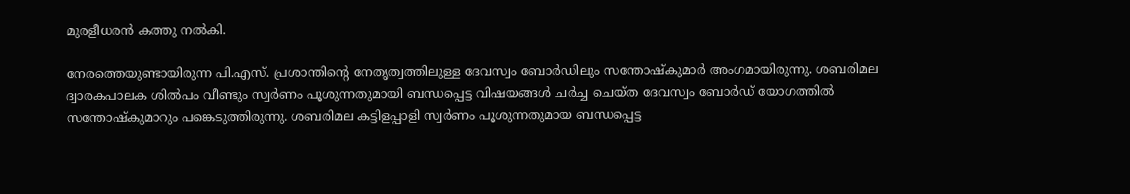മുരളീധരൻ കത്തു നൽകി.

നേരത്തെയുണ്ടായിരുന്ന പി.എസ്. പ്രശാന്തിന്‍റെ നേതൃത്വത്തിലുള്ള ദേവസ്വം ബോർഡിലും സന്തോഷ്കുമാർ അംഗമായിരുന്നു. ശബരിമല ദ്വാരകപാലക ശിൽപം വീണ്ടും സ്വർണം പൂശുന്നതുമായി ബന്ധപ്പെട്ട വിഷയങ്ങൾ ചർച്ച ചെയ്ത ദേവസ്വം ബോർഡ് യോഗത്തിൽ സന്തോഷ്കുമാറും പങ്കെടുത്തിരുന്നു. ശബരിമല കട്ടിളപ്പാളി സ്വർണം പൂശുന്നതുമായ ബന്ധപ്പെട്ട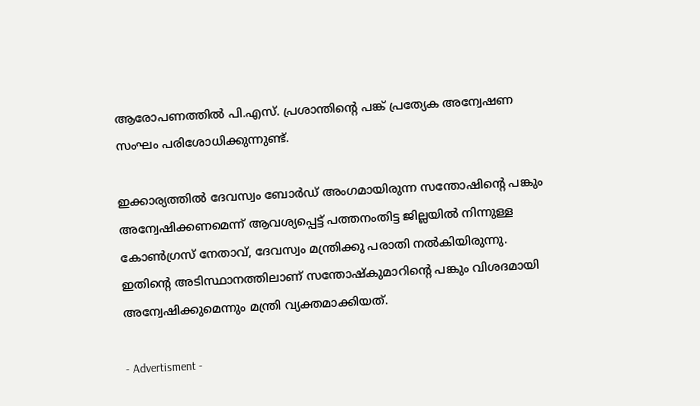ആരോപണത്തിൽ പി.എസ്. പ്രശാന്തിന്‍റെ പങ്ക് പ്രത്യേക അന്വേഷണ സംഘം പരിശോധിക്കുന്നുണ്ട്.

ഇക്കാര്യത്തിൽ ദേവസ്വം ബോർഡ് അംഗമായിരുന്ന സന്തോഷിന്‍റെ പങ്കും അന്വേഷിക്കണമെന്ന് ആവശ്യപ്പെട്ട് പത്തനംതിട്ട ജില്ലയിൽ നിന്നുള്ള കോണ്‍ഗ്രസ് നേതാവ്, ദേവസ്വം മന്ത്രിക്കു പരാതി നൽകിയിരുന്നു. ഇതിന്‍റെ അടിസ്ഥാനത്തിലാണ് സന്തോഷ്കുമാറിന്‍റെ പങ്കും വിശദമായി അന്വേഷിക്കുമെന്നും മന്ത്രി വ്യക്തമാക്കിയത്.

- Advertisment -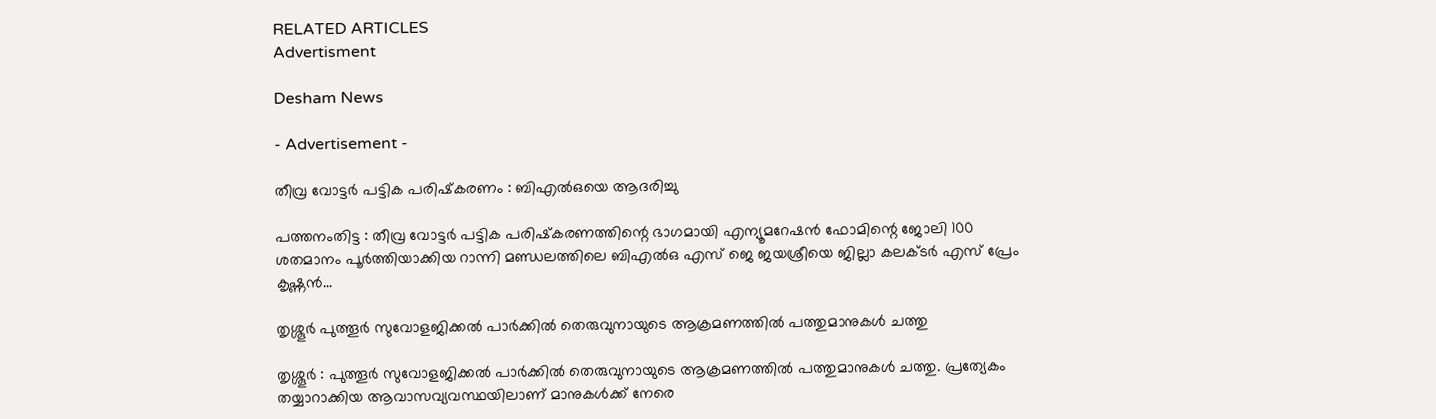RELATED ARTICLES
Advertisment

Desham News

- Advertisement -

തീവ്ര വോട്ടര്‍ പട്ടിക പരിഷ്‌കരണം : ബിഎല്‍ഒയെ ആദരിച്ചു

പത്തനംതിട്ട : തീവ്ര വോട്ടര്‍ പട്ടിക പരിഷ്‌കരണത്തിന്റെ ഭാഗമായി എന്യൂമറേഷന്‍ ഫോമിന്റെ ജോലി 100 ശതമാനം പൂര്‍ത്തിയാക്കിയ റാന്നി മണ്ഡലത്തിലെ ബിഎല്‍ഒ എസ് ജെ ജയശ്രീയെ ജില്ലാ കലക്ടര്‍ എസ് പ്രേം കൃഷ്ണന്‍...

തൃശ്ശൂർ പുത്തൂർ സുവോളജിക്കൽ പാർക്കിൽ തെരുവുനായുടെ ആക്രമണത്തിൽ പത്തുമാനുകൾ ചത്തു

തൃശ്ശൂർ : പുത്തൂർ സുവോളജിക്കൽ പാർക്കിൽ തെരുവുനായുടെ ആക്രമണത്തിൽ പത്തുമാനുകൾ ചത്തു. പ്രത്യേകം തയ്യാറാക്കിയ ആവാസവ്യവസ്ഥയിലാണ് മാനുകള്‍ക്ക് നേരെ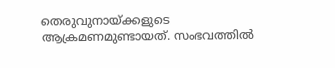തെരുവുനായ്ക്കളുടെ ആക്രമണമുണ്ടായത്. സംഭവത്തില്‍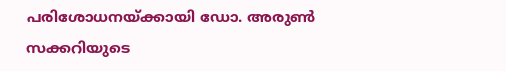പരിശോധനയ്ക്കായി ഡോ. അരുണ്‍ സക്കറിയുടെ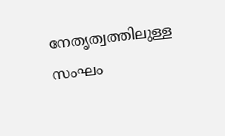നേതൃത്വത്തിലുള്ള സംഘം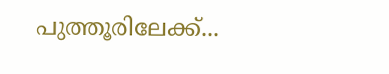പുത്തൂരിലേക്ക്...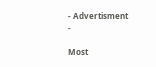- Advertisment -

Most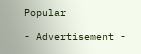Popular

- Advertisement -